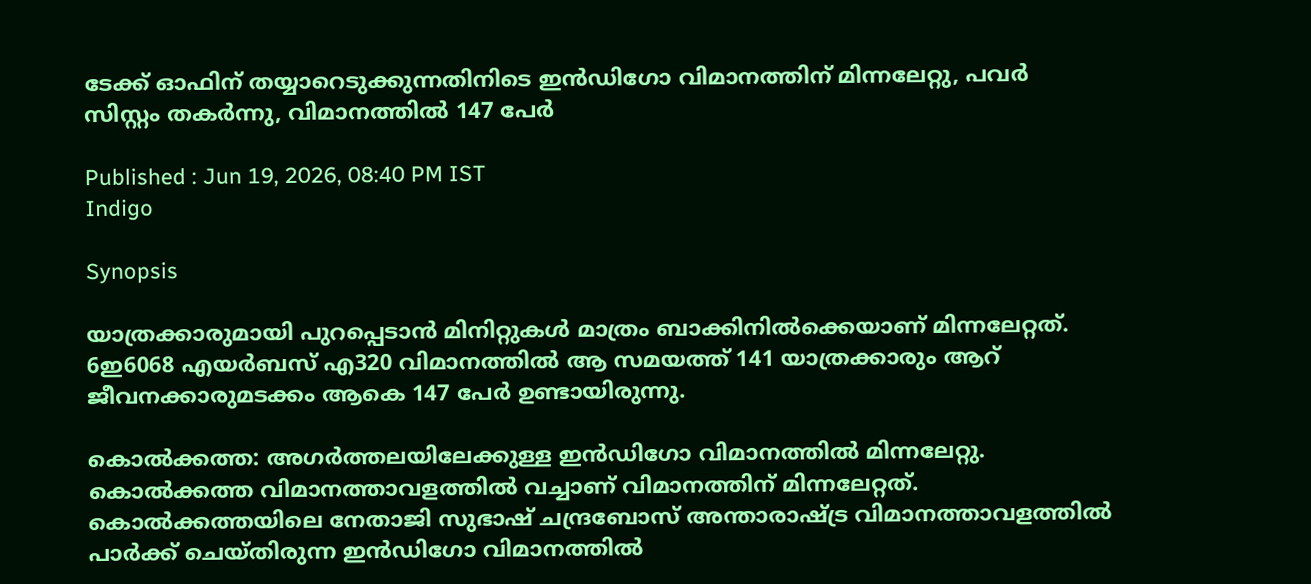ടേക്ക് ഓഫിന് തയ്യാറെടുക്കുന്നതിനിടെ ഇൻഡിഗോ വിമാനത്തിന് മിന്നലേറ്റു, പവർ സിസ്റ്റം തകർന്നു, വിമാനത്തിൽ 147 പേർ

Published : Jun 19, 2026, 08:40 PM IST
Indigo

Synopsis

യാത്രക്കാരുമായി പുറപ്പെടാൻ മിനിറ്റുകൾ മാത്രം ബാക്കിനിൽക്കെയാണ് മിന്നലേറ്റത്. 6ഇ6068 എയർബസ് എ320 വിമാനത്തിൽ ആ സമയത്ത് 141 യാത്രക്കാരും ആറ് ജീവനക്കാരുമടക്കം ആകെ 147 പേർ ഉണ്ടായിരുന്നു.

കൊൽക്കത്ത: അഗർത്തലയിലേക്കുള്ള ഇൻഡിഗോ വിമാനത്തിൽ മിന്നലേറ്റു. കൊൽക്കത്ത വിമാനത്താവളത്തിൽ വച്ചാണ് വിമാനത്തിന് മിന്നലേറ്റത്. കൊൽക്കത്തയിലെ നേതാജി സുഭാഷ് ചന്ദ്രബോസ് അന്താരാഷ്ട്ര വിമാനത്താവളത്തിൽ പാർക്ക് ചെയ്തിരുന്ന ഇൻഡിഗോ വിമാനത്തിൽ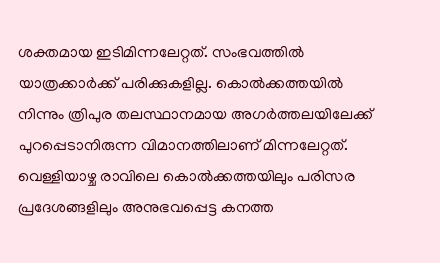ശക്തമായ ഇടിമിന്നലേറ്റത്. സംഭവത്തിൽ യാത്രക്കാർക്ക് പരിക്കുകളില്ല. കൊൽക്കത്തയിൽ നിന്നും ത്രിപുര തലസ്ഥാനമായ അഗർത്തലയിലേക്ക് പുറപ്പെടാനിരുന്ന വിമാനത്തിലാണ് മിന്നലേറ്റത്. വെള്ളിയാഴ്ച രാവിലെ കൊൽക്കത്തയിലും പരിസര പ്രദേശങ്ങളിലും അനുഭവപ്പെട്ട കനത്ത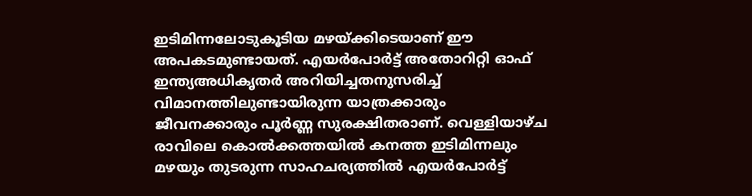ഇടിമിന്നലോടുകൂടിയ മഴയ്ക്കിടെയാണ് ഈ അപകടമുണ്ടായത്. എയർപോർട്ട് അതോറിറ്റി ഓഫ് ഇന്ത്യഅധികൃതർ അറിയിച്ചതനുസരിച്ച് വിമാനത്തിലുണ്ടായിരുന്ന യാത്രക്കാരും ജീവനക്കാരും പൂർണ്ണ സുരക്ഷിതരാണ്. വെള്ളിയാഴ്ച രാവിലെ കൊൽക്കത്തയിൽ കനത്ത ഇടിമിന്നലും മഴയും തുടരുന്ന സാഹചര്യത്തിൽ എയർപോർട്ട്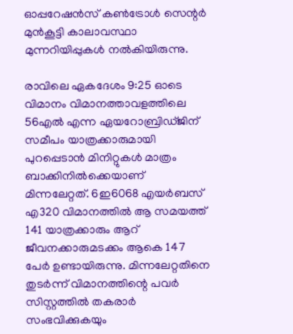ഓപ്പറേഷൻസ് കൺട്രോൾ സെന്റർ മുൻകൂട്ടി കാലാവസ്ഥാ മുന്നറിയിപ്പുകൾ നൽകിയിരുന്നു.

രാവിലെ ഏകദേശം 9:25 ഓടെ വിമാനം വിമാനത്താവളത്തിലെ 56എൽ എന്ന ഏയറോബ്രിഡ്ജിന് സമീപം യാത്രക്കാരുമായി പുറപ്പെടാൻ മിനിറ്റുകൾ മാത്രം ബാക്കിനിൽക്കെയാണ് മിന്നലേറ്റത്. 6ഇ6068 എയർബസ് എ320 വിമാനത്തിൽ ആ സമയത്ത് 141 യാത്രക്കാരും ആറ് ജീവനക്കാരുമടക്കം ആകെ 147 പേർ ഉണ്ടായിരുന്നു. മിന്നലേറ്റതിനെ തുടർന്ന് വിമാനത്തിന്റെ പവർ സിസ്റ്റത്തിൽ തകരാർ സംഭവിക്കുകയും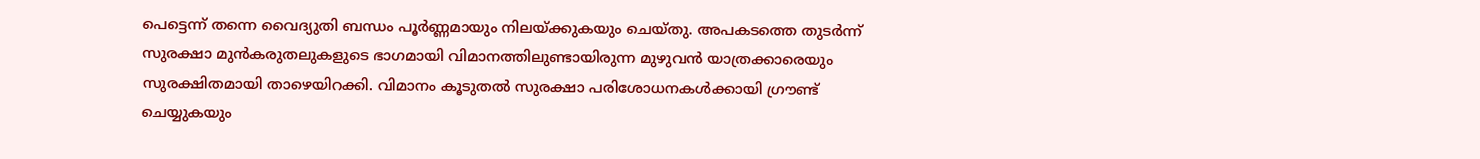പെട്ടെന്ന് തന്നെ വൈദ്യുതി ബന്ധം പൂർണ്ണമായും നിലയ്ക്കുകയും ചെയ്തു. അപകടത്തെ തുടർന്ന് സുരക്ഷാ മുൻകരുതലുകളുടെ ഭാഗമായി വിമാനത്തിലുണ്ടായിരുന്ന മുഴുവൻ യാത്രക്കാരെയും സുരക്ഷിതമായി താഴെയിറക്കി. വിമാനം കൂടുതൽ സുരക്ഷാ പരിശോധനകൾക്കായി ഗ്രൗണ്ട് ചെയ്യുകയും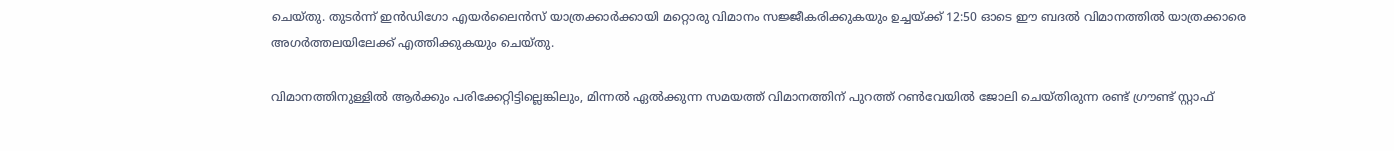ചെയ്തു. തുടർന്ന് ഇൻഡിഗോ എയർലൈൻസ് യാത്രക്കാർക്കായി മറ്റൊരു വിമാനം സജ്ജീകരിക്കുകയും ഉച്ചയ്ക്ക് 12:50 ഓടെ ഈ ബദൽ വിമാനത്തിൽ യാത്രക്കാരെ അഗർത്തലയിലേക്ക് എത്തിക്കുകയും ചെയ്തു.

വിമാനത്തിനുള്ളിൽ ആർക്കും പരിക്കേറ്റിട്ടില്ലെങ്കിലും, മിന്നൽ ഏൽക്കുന്ന സമയത്ത് വിമാനത്തിന് പുറത്ത് റൺവേയിൽ ജോലി ചെയ്തിരുന്ന രണ്ട് ഗ്രൗണ്ട് സ്റ്റാഫ്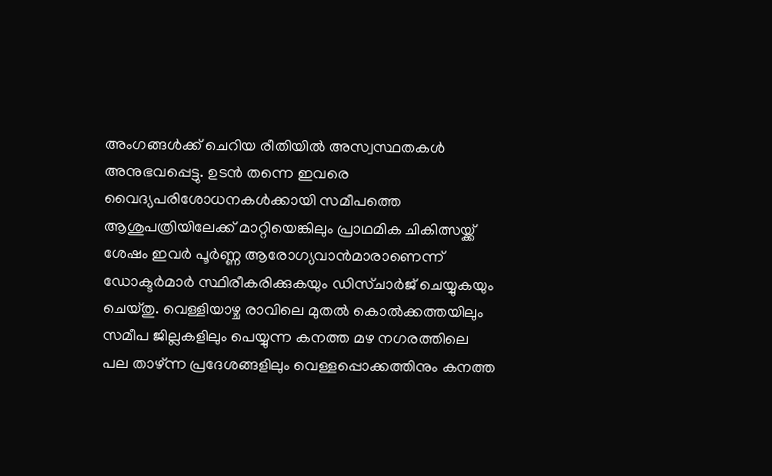അംഗങ്ങൾക്ക് ചെറിയ രീതിയിൽ അസ്വസ്ഥതകൾ അനുഭവപ്പെട്ടു. ഉടൻ തന്നെ ഇവരെ വൈദ്യപരിശോധനകൾക്കായി സമീപത്തെ ആശുപത്രിയിലേക്ക് മാറ്റിയെങ്കിലും പ്രാഥമിക ചികിത്സയ്ക്ക് ശേഷം ഇവർ പൂർണ്ണ ആരോഗ്യവാൻമാരാണെന്ന് ഡോക്ടർമാർ സ്ഥിരീകരിക്കുകയും ഡിസ്ചാർജ് ചെയ്യുകയും ചെയ്തു. വെള്ളിയാഴ്ച രാവിലെ മുതൽ കൊൽക്കത്തയിലും സമീപ ജില്ലകളിലും പെയ്യുന്ന കനത്ത മഴ നഗരത്തിലെ പല താഴ്ന്ന പ്രദേശങ്ങളിലും വെള്ളപ്പൊക്കത്തിനും കനത്ത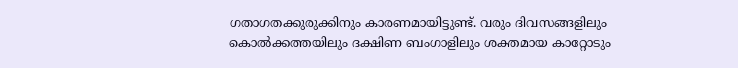ഗതാഗതക്കുരുക്കിനും കാരണമായിട്ടുണ്ട്. വരും ദിവസങ്ങളിലും കൊൽക്കത്തയിലും ദക്ഷിണ ബംഗാളിലും ശക്തമായ കാറ്റോടും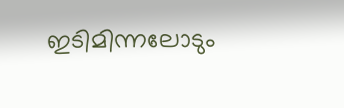ഇടിമിന്നലോടും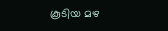കൂടിയ മഴ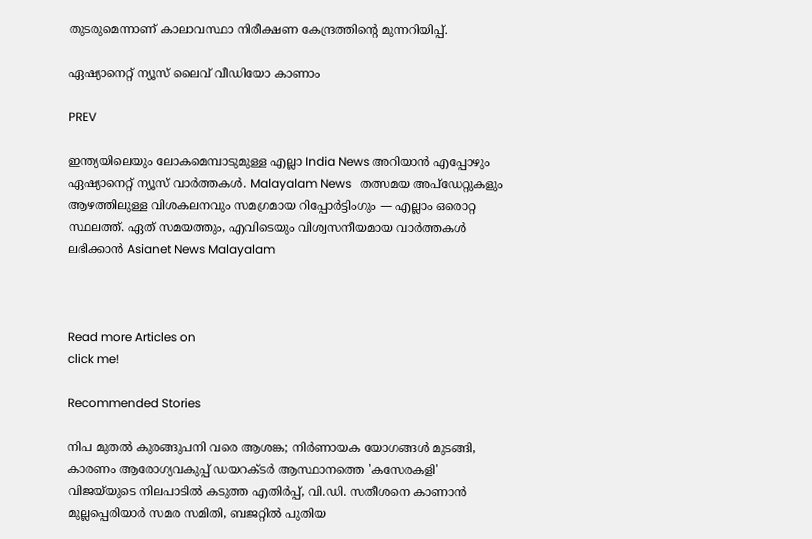തുടരുമെന്നാണ് കാലാവസ്ഥാ നിരീക്ഷണ കേന്ദ്രത്തിന്റെ മുന്നറിയിപ്പ്.

ഏഷ്യാനെറ്റ് ന്യൂസ് ലൈവ് വീഡിയോ കാണാം

PREV

ഇന്ത്യയിലെയും ലോകമെമ്പാടുമുള്ള എല്ലാ India News അറിയാൻ എപ്പോഴും ഏഷ്യാനെറ്റ് ന്യൂസ് വാർത്തകൾ. Malayalam News   തത്സമയ അപ്‌ഡേറ്റുകളും ആഴത്തിലുള്ള വിശകലനവും സമഗ്രമായ റിപ്പോർട്ടിംഗും — എല്ലാം ഒരൊറ്റ സ്ഥലത്ത്. ഏത് സമയത്തും, എവിടെയും വിശ്വസനീയമായ വാർത്തകൾ ലഭിക്കാൻ Asianet News Malayalam



Read more Articles on
click me!

Recommended Stories

നിപ മുതൽ കുരങ്ങുപനി വരെ ആശങ്ക; നിർണായക യോഗങ്ങൾ മുടങ്ങി, കാരണം ആരോഗ്യവകുപ്പ് ഡയറക്ടർ ആസ്ഥാനത്തെ 'കസേരകളി'
വിജയ്‍യുടെ നിലപാടിൽ കടുത്ത എതിർപ്പ്, വി.ഡി. സതീശനെ കാണാൻ മുല്ലപ്പെരിയാർ സമര സമിതി, ബജറ്റിൽ പുതിയ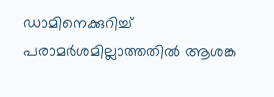ഡാമിനെക്കുറിച്ച് പരാമർശമില്ലാത്തതിൽ ആശങ്ക